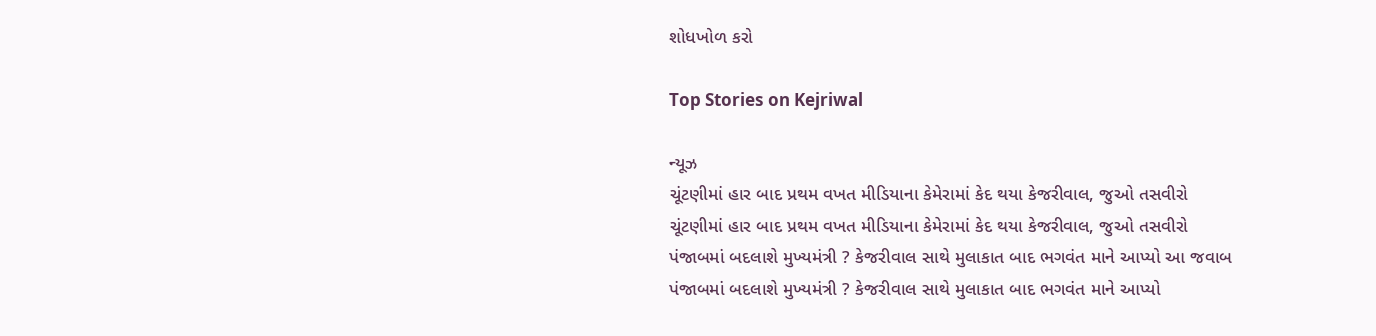શોધખોળ કરો

Top Stories on Kejriwal

ન્યૂઝ
ચૂંટણીમાં હાર બાદ પ્રથમ વખત મીડિયાના કેમેરામાં કેદ થયા કેજરીવાલ, જુઓ તસવીરો
ચૂંટણીમાં હાર બાદ પ્રથમ વખત મીડિયાના કેમેરામાં કેદ થયા કેજરીવાલ, જુઓ તસવીરો
પંજાબમાં બદલાશે મુખ્યમંત્રી ? કેજરીવાલ સાથે મુલાકાત બાદ ભગવંત માને આપ્યો આ જવાબ
પંજાબમાં બદલાશે મુખ્યમંત્રી ? કેજરીવાલ સાથે મુલાકાત બાદ ભગવંત માને આપ્યો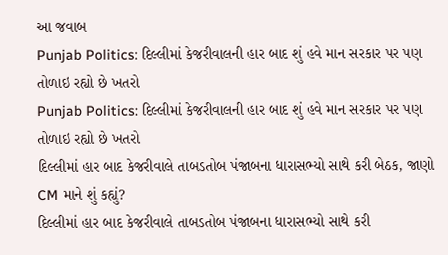આ જવાબ
Punjab Politics: દિલ્લીમાં કેજરીવાલની હાર બાદ શું હવે માન સરકાર પર પણ તોળાઇ રહ્યો છે ખતરો
Punjab Politics: દિલ્લીમાં કેજરીવાલની હાર બાદ શું હવે માન સરકાર પર પણ તોળાઇ રહ્યો છે ખતરો
દિલ્લીમાં હાર બાદ કેજરીવાલે તાબડતોબ પંજાબના ધારાસભ્યો સાથે કરી બેઠક, જાણો CM માને શું કહ્યું?
દિલ્લીમાં હાર બાદ કેજરીવાલે તાબડતોબ પંજાબના ધારાસભ્યો સાથે કરી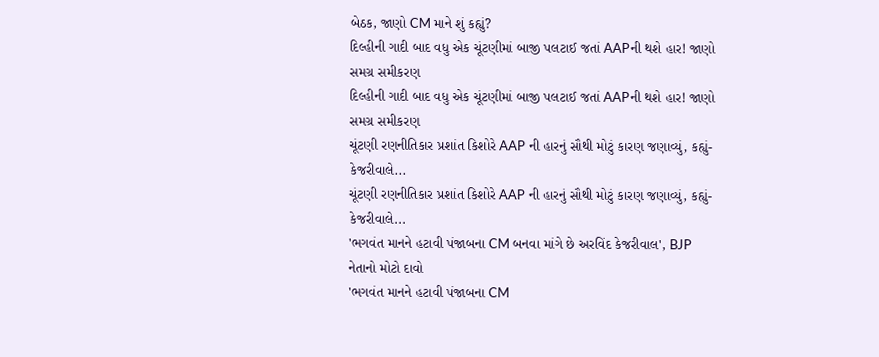બેઠક, જાણો CM માને શું કહ્યું?
દિલ્હીની ગાદી બાદ વધુ એક ચૂંટણીમાં બાજી પલટાઈ જતાં AAPની થશે હાર! જાણો સમગ્ર સમીકરણ
દિલ્હીની ગાદી બાદ વધુ એક ચૂંટણીમાં બાજી પલટાઈ જતાં AAPની થશે હાર! જાણો સમગ્ર સમીકરણ
ચૂંટણી રણનીતિકાર પ્રશાંત કિશોરે AAP ની હારનું સૌથી મોટું કારણ જણાવ્યું, કહ્યું- કેજરીવાલે...
ચૂંટણી રણનીતિકાર પ્રશાંત કિશોરે AAP ની હારનું સૌથી મોટું કારણ જણાવ્યું, કહ્યું- કેજરીવાલે...
'ભગવંત માનને હટાવી પંજાબના CM બનવા માંગે છે અરવિંદ કેજરીવાલ', BJP નેતાનો મોટો દાવો
'ભગવંત માનને હટાવી પંજાબના CM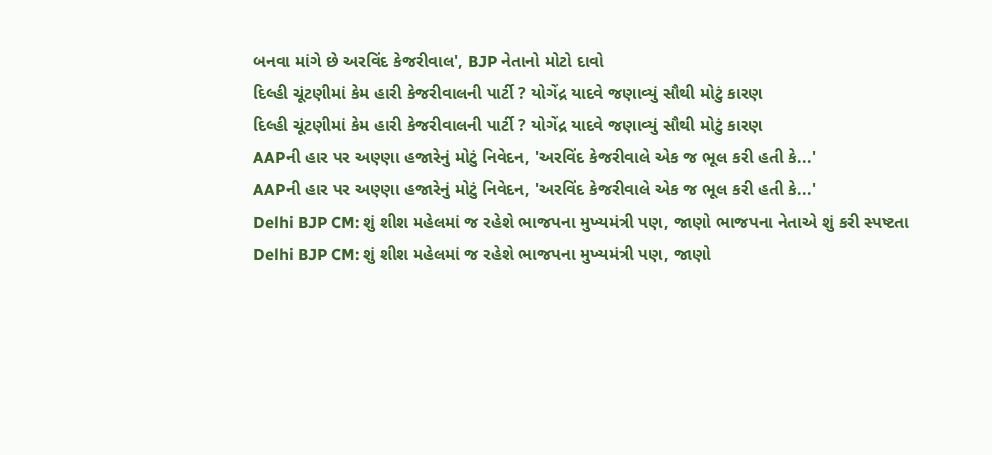બનવા માંગે છે અરવિંદ કેજરીવાલ', BJP નેતાનો મોટો દાવો
દિલ્હી ચૂંટણીમાં કેમ હારી કેજરીવાલની પાર્ટી ? યોગેંદ્ર યાદવે જણાવ્યું સૌથી મોટું કારણ
દિલ્હી ચૂંટણીમાં કેમ હારી કેજરીવાલની પાર્ટી ? યોગેંદ્ર યાદવે જણાવ્યું સૌથી મોટું કારણ
AAPની હાર પર અણ્ણા હજારેનું મોટું નિવેદન, 'અરવિંદ કેજરીવાલે એક જ ભૂલ કરી હતી કે...'
AAPની હાર પર અણ્ણા હજારેનું મોટું નિવેદન, 'અરવિંદ કેજરીવાલે એક જ ભૂલ કરી હતી કે...'
Delhi BJP CM: શું શીશ મહેલમાં જ રહેશે ભાજપના મુખ્યમંત્રી પણ, જાણો ભાજપના નેતાએ શું કરી સ્પષ્ટતા
Delhi BJP CM: શું શીશ મહેલમાં જ રહેશે ભાજપના મુખ્યમંત્રી પણ, જાણો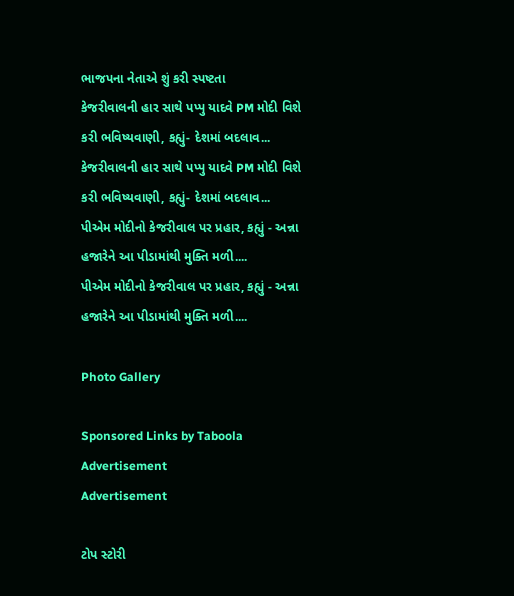ભાજપના નેતાએ શું કરી સ્પષ્ટતા
કેજરીવાલની હાર સાથે પપ્પુ યાદવે PM મોદી વિશે કરી ભવિષ્યવાણી, કહ્યું- દેશમાં બદલાવ...
કેજરીવાલની હાર સાથે પપ્પુ યાદવે PM મોદી વિશે કરી ભવિષ્યવાણી, કહ્યું- દેશમાં બદલાવ...
પીએમ મોદીનો કેજરીવાલ પર પ્રહાર, કહ્યું - અન્ના હજારેને આ પીડામાંથી મુક્તિ મળી....
પીએમ મોદીનો કેજરીવાલ પર પ્રહાર, કહ્યું - અન્ના હજારેને આ પીડામાંથી મુક્તિ મળી....

Photo Gallery

Sponsored Links by Taboola
Advertisement
Advertisement

ટોપ સ્ટોરી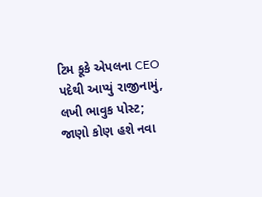ટિમ કૂકે એપલના CEO પદેથી આપ્યું રાજીનામું, લખી ભાવુક પોસ્ટ; જાણો કોણ હશે નવા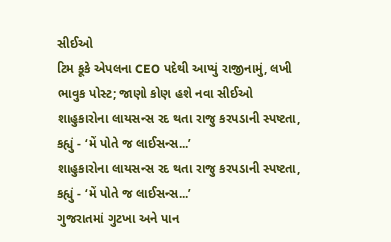સીઈઓ
ટિમ કૂકે એપલના CEO પદેથી આપ્યું રાજીનામું, લખી ભાવુક પોસ્ટ; જાણો કોણ હશે નવા સીઈઓ
શાહુકારોના લાયસન્સ રદ થતા રાજુ કરપડાની સ્પષ્ટતા, કહ્યું - ‘મેં પોતે જ લાઈસન્સ...’
શાહુકારોના લાયસન્સ રદ થતા રાજુ કરપડાની સ્પષ્ટતા, કહ્યું - ‘મેં પોતે જ લાઈસન્સ...’
ગુજરાતમાં ગુટખા અને પાન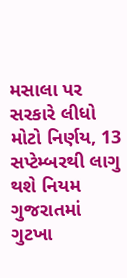મસાલા પર સરકારે લીધો મોટો નિર્ણય, 13 સપ્ટેમ્બરથી લાગુ થશે નિયમ
ગુજરાતમાં ગુટખા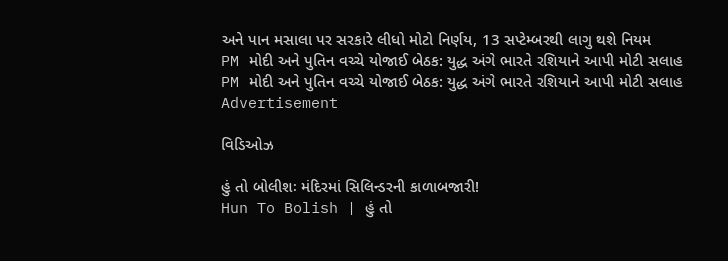અને પાન મસાલા પર સરકારે લીધો મોટો નિર્ણય, 13 સપ્ટેમ્બરથી લાગુ થશે નિયમ
PM મોદી અને પુતિન વચ્ચે યોજાઈ બેઠક: યુદ્ધ અંગે ભારતે રશિયાને આપી મોટી સલાહ
PM મોદી અને પુતિન વચ્ચે યોજાઈ બેઠક: યુદ્ધ અંગે ભારતે રશિયાને આપી મોટી સલાહ
Advertisement

વિડિઓઝ

હું તો બોલીશઃ મંદિરમાં સિલિન્ડરની કાળાબજારી!
Hun To Bolish | હું તો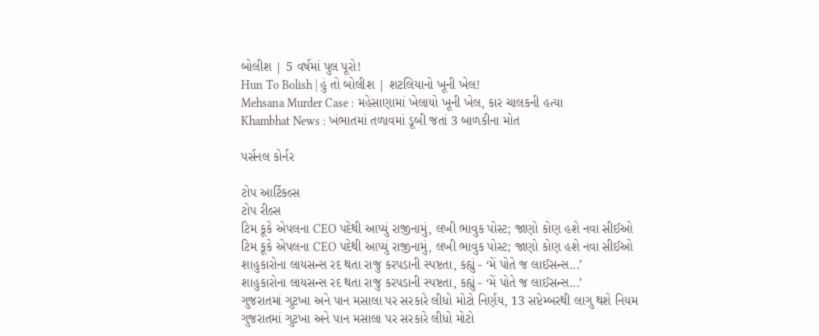બોલીશ | 5 વર્ષમાં પુલ પૂરો!
Hun To Bolish | હું તો બોલીશ | શટલિયાનો ખૂની ખેલ!
Mehsana Murder Case : મહેસાણામાં ખેલાયો ખૂની ખેલ, કાર ચાલકની હત્યા
Khambhat News : ખંભાતમાં તળાવમાં ડૂબી જતાં 3 બાળકીના મોત

પર્સનલ કોર્નર

ટોપ આર્ટિકલ્સ
ટોપ રીલ્સ
ટિમ કૂકે એપલના CEO પદેથી આપ્યું રાજીનામું, લખી ભાવુક પોસ્ટ; જાણો કોણ હશે નવા સીઈઓ
ટિમ કૂકે એપલના CEO પદેથી આપ્યું રાજીનામું, લખી ભાવુક પોસ્ટ; જાણો કોણ હશે નવા સીઈઓ
શાહુકારોના લાયસન્સ રદ થતા રાજુ કરપડાની સ્પષ્ટતા, કહ્યું - ‘મેં પોતે જ લાઈસન્સ...’
શાહુકારોના લાયસન્સ રદ થતા રાજુ કરપડાની સ્પષ્ટતા, કહ્યું - ‘મેં પોતે જ લાઈસન્સ...’
ગુજરાતમાં ગુટખા અને પાન મસાલા પર સરકારે લીધો મોટો નિર્ણય, 13 સપ્ટેમ્બરથી લાગુ થશે નિયમ
ગુજરાતમાં ગુટખા અને પાન મસાલા પર સરકારે લીધો મોટો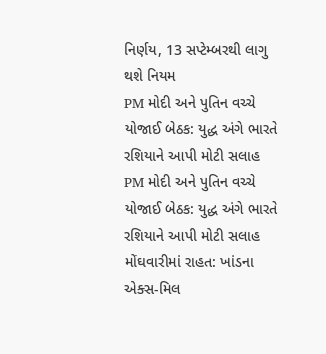નિર્ણય, 13 સપ્ટેમ્બરથી લાગુ થશે નિયમ
PM મોદી અને પુતિન વચ્ચે યોજાઈ બેઠક: યુદ્ધ અંગે ભારતે રશિયાને આપી મોટી સલાહ
PM મોદી અને પુતિન વચ્ચે યોજાઈ બેઠક: યુદ્ધ અંગે ભારતે રશિયાને આપી મોટી સલાહ
મોંઘવારીમાં રાહત: ખાંડના એક્સ-મિલ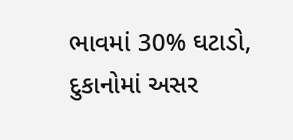ભાવમાં 30% ઘટાડો, દુકાનોમાં અસર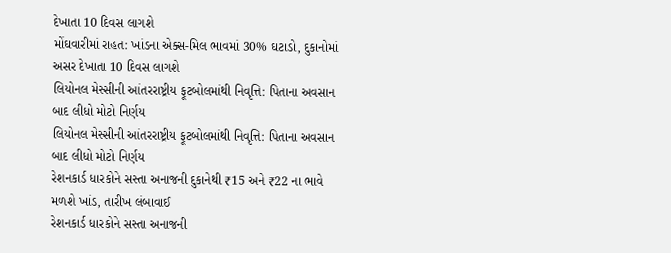દેખાતા 10 દિવસ લાગશે
મોંઘવારીમાં રાહત: ખાંડના એક્સ-મિલ ભાવમાં 30% ઘટાડો, દુકાનોમાં અસર દેખાતા 10 દિવસ લાગશે
લિયોનલ મેસ્સીની આંતરરાષ્ટ્રીય ફૂટબોલમાંથી નિવૃત્તિ: પિતાના અવસાન બાદ લીધો મોટો નિર્ણય
લિયોનલ મેસ્સીની આંતરરાષ્ટ્રીય ફૂટબોલમાંથી નિવૃત્તિ: પિતાના અવસાન બાદ લીધો મોટો નિર્ણય
રેશનકાર્ડ ધારકોને સસ્તા અનાજની દુકાનેથી ₹15 અને ₹22 ના ભાવે મળશે ખાંડ, તારીખ લંબાવાઈ
રેશનકાર્ડ ધારકોને સસ્તા અનાજની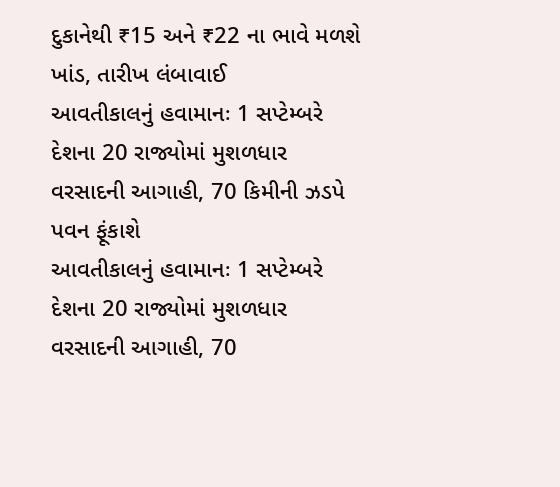દુકાનેથી ₹15 અને ₹22 ના ભાવે મળશે ખાંડ, તારીખ લંબાવાઈ
આવતીકાલનું હવામાનઃ 1 સપ્ટેમ્બરે દેશના 20 રાજ્યોમાં મુશળધાર વરસાદની આગાહી, 70 કિમીની ઝડપે પવન ફૂંકાશે
આવતીકાલનું હવામાનઃ 1 સપ્ટેમ્બરે દેશના 20 રાજ્યોમાં મુશળધાર વરસાદની આગાહી, 70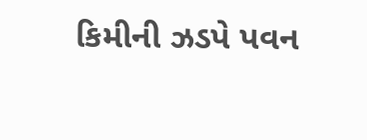કિમીની ઝડપે પવન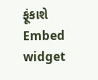ફૂંકાશે
Embed widget